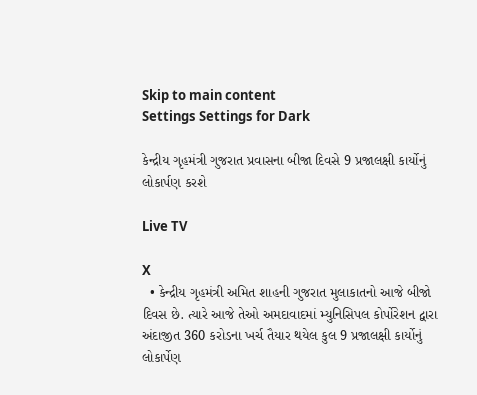Skip to main content
Settings Settings for Dark

કેન્દ્રીય ગૃહમંત્રી ગુજરાત પ્રવાસના બીજા દિવસે 9 પ્રજાલક્ષી કાર્યોનું લોકાર્પણ કરશે

Live TV

X
  • કેન્દ્રીય ગૃહમંત્રી અમિત શાહની ગુજરાત મુલાકાતનો આજે બીજો દિવસ છે. ત્યારે આજે તેઓ અમદાવાદમાં મ્યુનિસિપલ કોર્પોરેશન દ્વારા અંદાજીત 360 કરોડના ખર્ચ તૈયાર થયેલ કુલ 9 પ્રજાલક્ષી કાર્યોનું લોકાર્પેણ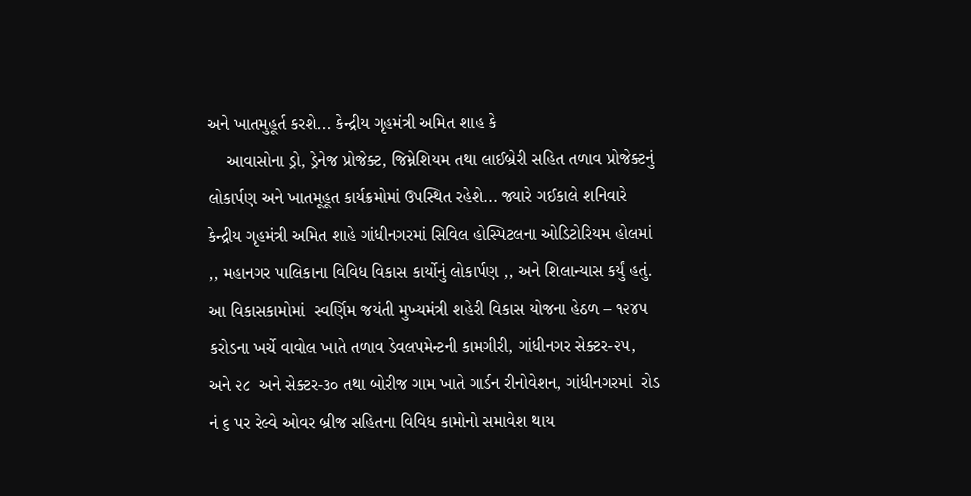અને ખાતમુહૂર્ત કરશે... કેન્દ્રીય ગૃહમંત્રી અમિત શાહ કે
    આવાસોના ડ્રો, ડ્રેનેજ પ્રોજેક્ટ, જિમ્નેશિયમ તથા લાઈબ્રેરી સહિત તળાવ પ્રોજેક્ટનું લોકાર્પણ અને ખાતમૂહૂત કાર્યક્રમોમાં ઉપસ્થિત રહેશે... જ્યારે ગઈકાલે શનિવારે  કેન્દ્રીય ગૃહમંત્રી અમિત શાહે ગાંધીનગરમાં સિવિલ હોસ્પિટલના ઓડિટોરિયમ હોલમાં ,, મહાનગર પાલિકાના વિવિધ વિકાસ કાર્યોનું લોકાર્પણ ,, અને શિલાન્યાસ કર્યું હતું. આ વિકાસકામોમાં  સ્વર્ણિમ જયંતી મુખ્યમંત્રી શહેરી વિકાસ યોજના હેઠળ – ૧૨૪૫ કરોડના ખર્ચે વાવોલ ખાતે તળાવ ડેવલપમેન્ટની કામગીરી, ગાંધીનગર સેક્ટર-૨૫, અને ૨૮  અને સેક્ટર-૩૦ તથા બોરીજ ગામ ખાતે ગાર્ડન રીનોવેશન, ગાંધીનગરમાં  રોડ નં ૬ પર રેલ્વે ઓવર બ્રીજ સહિતના વિવિધ કામોનો સમાવેશ થાય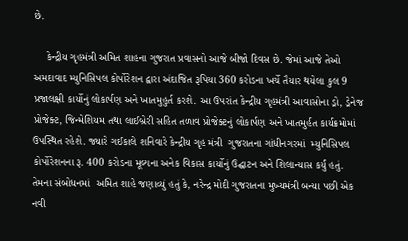છે.

    કેન્દ્રીય ગૃહમંત્રી અમિત શાહના ગુજરાત પ્રવાસનો આજે બીજો દિવસ છે. જેમાં આજે તેઓ અમદાવાદ મ્યુનિસિપલ કોર્પોરેશન દ્વારા અંદાજિત રૂપિયા 360 કરોડના ખર્ચે તૈયાર થયેલા કુલ 9 પ્રજાલક્ષી કાર્યોનું લોકાર્પણ અને ખાતમુહુર્ત કરશે. આ ઉપરાંત કેન્દ્રીય ગૃહમંત્રી આવાસોના ડ્રો, ડ્રેનેજ પ્રોજેક્ટ, જિન્મેશિયમ તથા લાઈબ્રેરી સહિત તળાવ પ્રોજેક્ટનું લોકાર્પણ અને ખાતમુર્હત કાર્યક્રમોમાં ઉપસ્થિત રહેશે. જ્યારે ગઈકાલે શનિવારે કેન્દ્રીય ગૃહ મંત્રી  ગુજરાતના ગાંધીનગરમાં  મ્યુનિસિપલ કોર્પોરેશનના રૂ. 400 કરોડના મૂલ્યના અનેક વિકાસ કાર્યોનું ઉદ્ઘાટન અને શિલાન્યાસ કર્યું હતું. તેમના સંબોધનમાં  અમિત શાહે જણાવ્યું હતું કે, નરેન્દ્ર મોદી ગુજરાતના મુખ્યમંત્રી બન્યા પછી એક નવી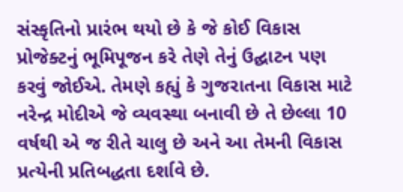સંસ્કૃતિનો પ્રારંભ થયો છે કે જે કોઈ વિકાસ પ્રોજેક્ટનું ભૂમિપૂજન કરે તેણે તેનું ઉદ્ઘાટન પણ કરવું જોઈએ. તેમણે કહ્યું કે ગુજરાતના વિકાસ માટે નરેન્દ્ર મોદીએ જે વ્યવસ્થા બનાવી છે તે છેલ્લા 10 વર્ષથી એ જ રીતે ચાલુ છે અને આ તેમની વિકાસ પ્રત્યેની પ્રતિબદ્ધતા દર્શાવે છે.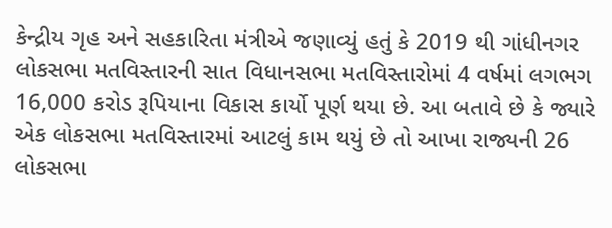કેન્દ્રીય ગૃહ અને સહકારિતા મંત્રીએ જણાવ્યું હતું કે 2019 થી ગાંધીનગર લોકસભા મતવિસ્તારની સાત વિધાનસભા મતવિસ્તારોમાં 4 વર્ષમાં લગભગ 16,000 કરોડ રૂપિયાના વિકાસ કાર્યો પૂર્ણ થયા છે. આ બતાવે છે કે જ્યારે એક લોકસભા મતવિસ્તારમાં આટલું કામ થયું છે તો આખા રાજ્યની 26 લોકસભા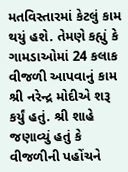મતવિસ્તારમાં કેટલું કામ થયું હશે. તેમણે કહ્યું કે ગામડાઓમાં 24 કલાક વીજળી આપવાનું કામ શ્રી નરેન્દ્ર મોદીએ શરૂ કર્યું હતું. શ્રી શાહે જણાવ્યું હતું કે વીજળીની પહોંચને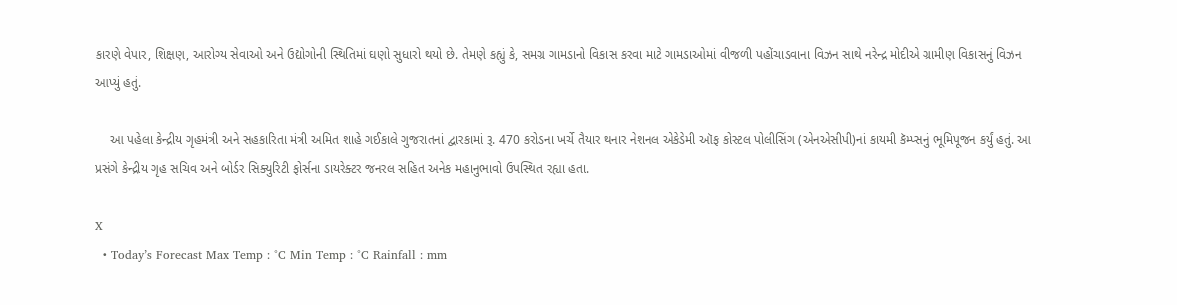કારણે વેપાર, શિક્ષણ, આરોગ્ય સેવાઓ અને ઉદ્યોગોની સ્થિતિમાં ઘણો સુધારો થયો છે. તેમણે કહ્યું કે, સમગ્ર ગામડાનો વિકાસ કરવા માટે ગામડાઓમાં વીજળી પહોંચાડવાના વિઝન સાથે નરેન્દ્ર મોદીએ ગ્રામીણ વિકાસનું વિઝન આપ્યું હતું.

    આ પહેલા કેન્દ્રીય ગૃહમંત્રી અને સહકારિતા મંત્રી અમિત શાહે ગઈકાલે ગુજરાતનાં દ્વારકામાં રૂ. 470 કરોડના ખર્ચે તૈયાર થનાર નેશનલ એકેડેમી ઑફ કોસ્ટલ પોલીસિંગ (એનએસીપી)નાં કાયમી કૅમ્પ્સનું ભૂમિપૂજન કર્યું હતું. આ પ્રસંગે કેન્દ્રીય ગૃહ સચિવ અને બોર્ડર સિક્યુરિટી ફોર્સના ડાયરેક્ટર જનરલ સહિત અનેક મહાનુભાવો ઉપસ્થિત રહ્યા હતા.

X
  • Today’s Forecast Max Temp : °C Min Temp : °C Rainfall : mm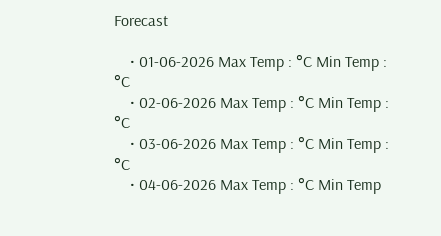Forecast

    • 01-06-2026 Max Temp : °C Min Temp : °C
    • 02-06-2026 Max Temp : °C Min Temp : °C
    • 03-06-2026 Max Temp : °C Min Temp : °C
    • 04-06-2026 Max Temp : °C Min Temp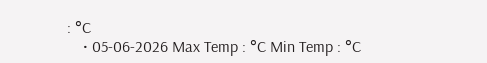: °C
    • 05-06-2026 Max Temp : °C Min Temp : °C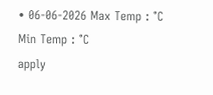• 06-06-2026 Max Temp : °C Min Temp : °C
apply